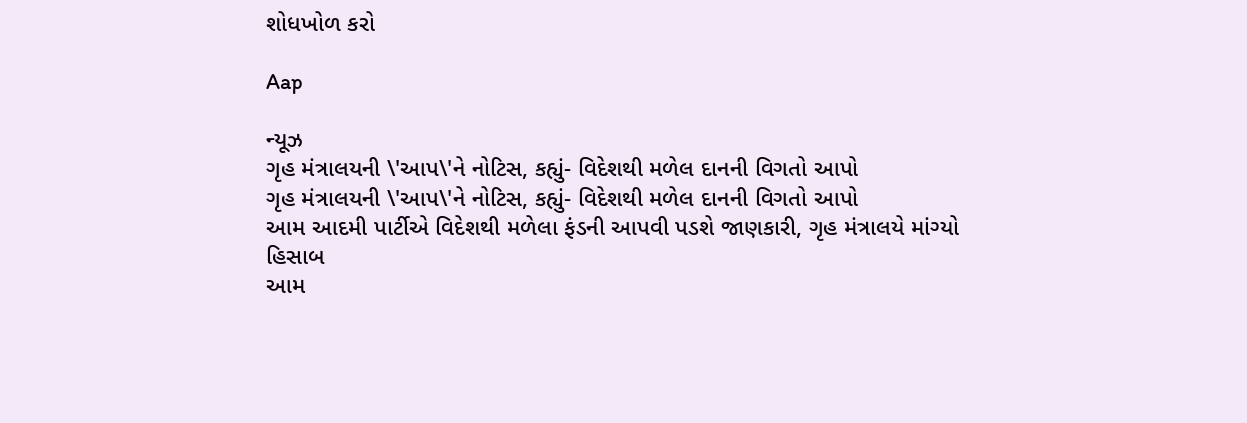શોધખોળ કરો

Aap

ન્યૂઝ
ગૃહ મંત્રાલયની \'આપ\'ને નોટિસ, કહ્યું- વિદેશથી મળેલ દાનની વિગતો આપો
ગૃહ મંત્રાલયની \'આપ\'ને નોટિસ, કહ્યું- વિદેશથી મળેલ દાનની વિગતો આપો
આમ આદમી પાર્ટીએ વિદેશથી મળેલા ફંડની આપવી પડશે જાણકારી, ગૃહ મંત્રાલયે માંગ્યો હિસાબ
આમ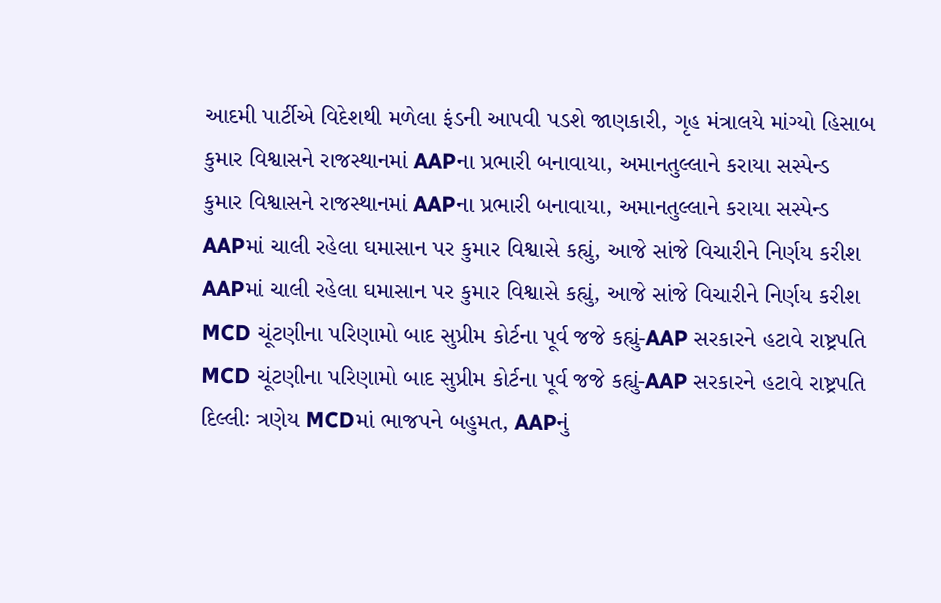આદમી પાર્ટીએ વિદેશથી મળેલા ફંડની આપવી પડશે જાણકારી, ગૃહ મંત્રાલયે માંગ્યો હિસાબ
કુમાર વિશ્વાસને રાજસ્થાનમાં AAPના પ્રભારી બનાવાયા, અમાનતુલ્લાને કરાયા સસ્પેન્ડ
કુમાર વિશ્વાસને રાજસ્થાનમાં AAPના પ્રભારી બનાવાયા, અમાનતુલ્લાને કરાયા સસ્પેન્ડ
AAPમાં ચાલી રહેલા ઘમાસાન પર કુમાર વિશ્વાસે કહ્યું, આજે સાંજે વિચારીને નિર્ણય કરીશ
AAPમાં ચાલી રહેલા ઘમાસાન પર કુમાર વિશ્વાસે કહ્યું, આજે સાંજે વિચારીને નિર્ણય કરીશ
MCD ચૂંટણીના પરિણામો બાદ સુપ્રીમ કોર્ટના પૂર્વ જજે કહ્યું-AAP સરકારને હટાવે રાષ્ટ્રપતિ
MCD ચૂંટણીના પરિણામો બાદ સુપ્રીમ કોર્ટના પૂર્વ જજે કહ્યું-AAP સરકારને હટાવે રાષ્ટ્રપતિ
દિલ્લીઃ ત્રણેય MCDમાં ભાજપને બહુમત, AAPનું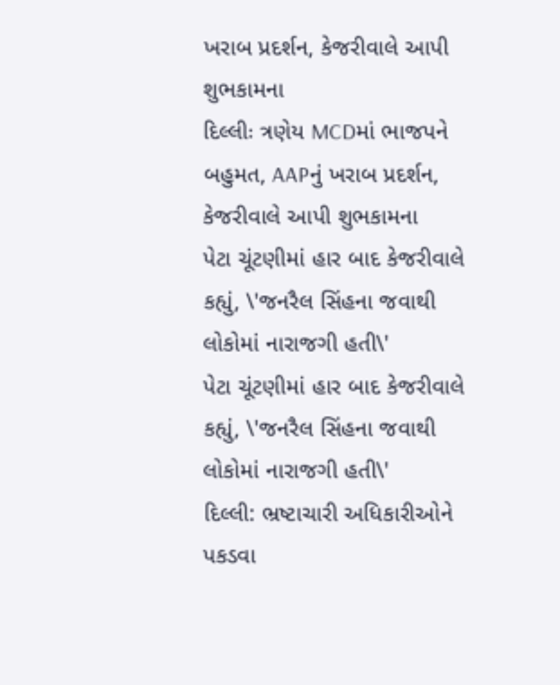ખરાબ પ્રદર્શન, કેજરીવાલે આપી શુભકામના
દિલ્લીઃ ત્રણેય MCDમાં ભાજપને બહુમત, AAPનું ખરાબ પ્રદર્શન, કેજરીવાલે આપી શુભકામના
પેટા ચૂંટણીમાં હાર બાદ કેજરીવાલે કહ્યું, \'જનરૈલ સિંહના જવાથી લોકોમાં નારાજગી હતી\'
પેટા ચૂંટણીમાં હાર બાદ કેજરીવાલે કહ્યું, \'જનરૈલ સિંહના જવાથી લોકોમાં નારાજગી હતી\'
દિલ્લી: ભ્રષ્ટાચારી અધિકારીઓને પકડવા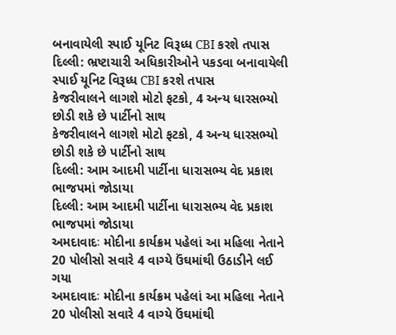બનાવાયેલી સ્પાઈ યૂનિટ વિરૂધ્ધ CBI કરશે તપાસ
દિલ્લી: ભ્રષ્ટાચારી અધિકારીઓને પકડવા બનાવાયેલી સ્પાઈ યૂનિટ વિરૂધ્ધ CBI કરશે તપાસ
કેજરીવાલને લાગશે મોટો ફટકો, 4 અન્ય ધારસભ્યો છોડી શકે છે પાર્ટીનો સાથ
કેજરીવાલને લાગશે મોટો ફટકો, 4 અન્ય ધારસભ્યો છોડી શકે છે પાર્ટીનો સાથ
દિલ્લી: આમ આદમી પાર્ટીના ધારાસભ્ય વેદ પ્રકાશ ભાજપમાં જોડાયા
દિલ્લી: આમ આદમી પાર્ટીના ધારાસભ્ય વેદ પ્રકાશ ભાજપમાં જોડાયા
અમદાવાદઃ મોદીના કાર્યક્રમ પહેલાં આ મહિલા નેતાને 20 પોલીસો સવારે 4 વાગ્યે ઉંઘમાંથી ઉઠાડીને લઈ ગયા
અમદાવાદઃ મોદીના કાર્યક્રમ પહેલાં આ મહિલા નેતાને 20 પોલીસો સવારે 4 વાગ્યે ઉંઘમાંથી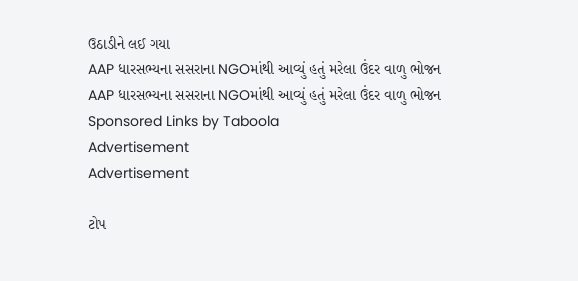ઉઠાડીને લઈ ગયા
AAP ધારસભ્યના સસરાના NGOમાંથી આવ્યું હતું મરેલા ઉંદર વાળુ ભોજન
AAP ધારસભ્યના સસરાના NGOમાંથી આવ્યું હતું મરેલા ઉંદર વાળુ ભોજન
Sponsored Links by Taboola
Advertisement
Advertisement

ટોપ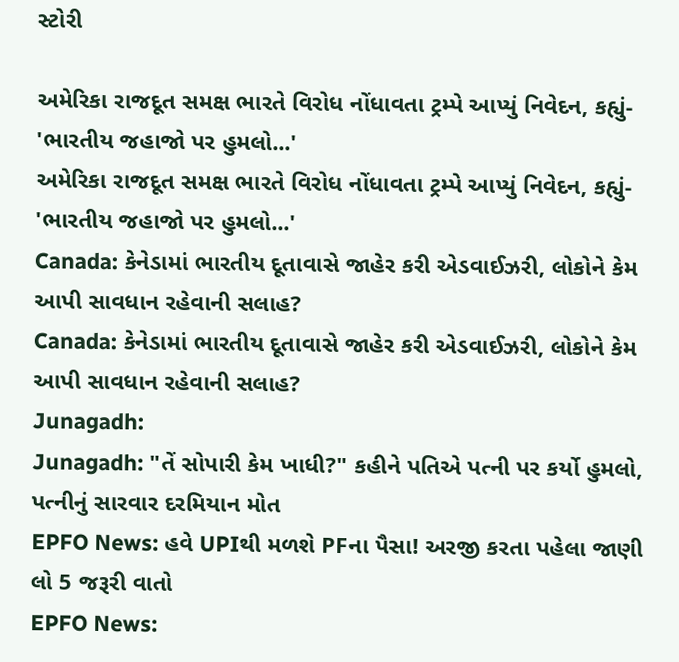સ્ટોરી

અમેરિકા રાજદૂત સમક્ષ ભારતે વિરોધ નોંધાવતા ટ્રમ્પે આપ્યું નિવેદન, કહ્યું- 'ભારતીય જહાજો પર હુમલો...'
અમેરિકા રાજદૂત સમક્ષ ભારતે વિરોધ નોંધાવતા ટ્રમ્પે આપ્યું નિવેદન, કહ્યું- 'ભારતીય જહાજો પર હુમલો...'
Canada: કેનેડામાં ભારતીય દૂતાવાસે જાહેર કરી એડવાઈઝરી, લોકોને કેમ આપી સાવધાન રહેવાની સલાહ?
Canada: કેનેડામાં ભારતીય દૂતાવાસે જાહેર કરી એડવાઈઝરી, લોકોને કેમ આપી સાવધાન રહેવાની સલાહ?
Junagadh:
Junagadh: "તેં સોપારી કેમ ખાધી?" કહીને પતિએ પત્ની પર કર્યો હુમલો, પત્નીનું સારવાર દરમિયાન મોત
EPFO News: હવે UPIથી મળશે PFના પૈસા! અરજી કરતા પહેલા જાણી લો 5 જરૂરી વાતો
EPFO News: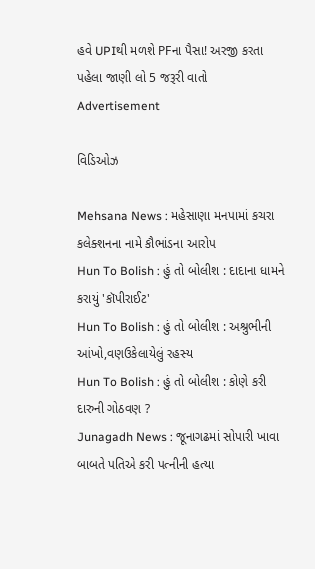હવે UPIથી મળશે PFના પૈસા! અરજી કરતા પહેલા જાણી લો 5 જરૂરી વાતો
Advertisement

વિડિઓઝ

Mehsana News : મહેસાણા મનપામાં કચરા કલેક્શનના નામે કૌભાંડના આરોપ
Hun To Bolish : હું તો બોલીશ : દાદાના ધામને કરાયું 'કૉપીરાઈટ'
Hun To Bolish : હું તો બોલીશ : અશ્રુભીની આંખો,વણઉકેલાયેલું રહસ્ય
Hun To Bolish : હું તો બોલીશ : કોણે કરી દારુની ગોઠવણ ?
Junagadh News : જૂનાગઢમાં સોપારી ખાવા બાબતે પતિએ કરી પત્નીની હત્યા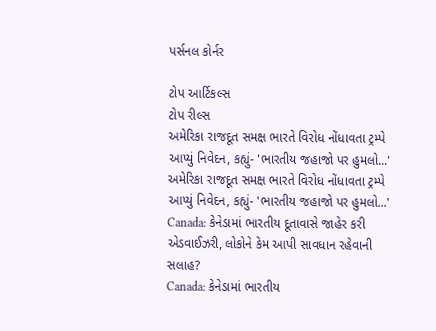પર્સનલ કોર્નર

ટોપ આર્ટિકલ્સ
ટોપ રીલ્સ
અમેરિકા રાજદૂત સમક્ષ ભારતે વિરોધ નોંધાવતા ટ્રમ્પે આપ્યું નિવેદન, કહ્યું- 'ભારતીય જહાજો પર હુમલો...'
અમેરિકા રાજદૂત સમક્ષ ભારતે વિરોધ નોંધાવતા ટ્રમ્પે આપ્યું નિવેદન, કહ્યું- 'ભારતીય જહાજો પર હુમલો...'
Canada: કેનેડામાં ભારતીય દૂતાવાસે જાહેર કરી એડવાઈઝરી, લોકોને કેમ આપી સાવધાન રહેવાની સલાહ?
Canada: કેનેડામાં ભારતીય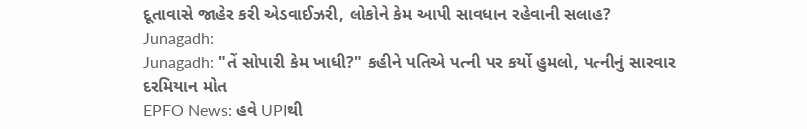દૂતાવાસે જાહેર કરી એડવાઈઝરી, લોકોને કેમ આપી સાવધાન રહેવાની સલાહ?
Junagadh:
Junagadh: "તેં સોપારી કેમ ખાધી?" કહીને પતિએ પત્ની પર કર્યો હુમલો, પત્નીનું સારવાર દરમિયાન મોત
EPFO News: હવે UPIથી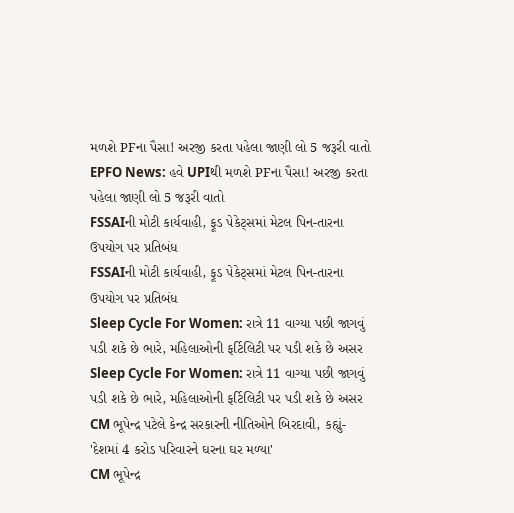મળશે PFના પૈસા! અરજી કરતા પહેલા જાણી લો 5 જરૂરી વાતો
EPFO News: હવે UPIથી મળશે PFના પૈસા! અરજી કરતા પહેલા જાણી લો 5 જરૂરી વાતો
FSSAIની મોટી કાર્યવાહી, ફૂડ પેકેટ્સમાં મેટલ પિન-તારના ઉપયોગ પર પ્રતિબંધ
FSSAIની મોટી કાર્યવાહી, ફૂડ પેકેટ્સમાં મેટલ પિન-તારના ઉપયોગ પર પ્રતિબંધ
Sleep Cycle For Women: રાત્રે 11 વાગ્યા પછી જાગવું પડી શકે છે ભારે, મહિલાઓની ફર્ટિલિટી પર પડી શકે છે અસર
Sleep Cycle For Women: રાત્રે 11 વાગ્યા પછી જાગવું પડી શકે છે ભારે, મહિલાઓની ફર્ટિલિટી પર પડી શકે છે અસર
CM ભૂપેન્દ્ર પટેલે કેન્દ્ર સરકારની નીતિઓને બિરદાવી, કહ્યું- 'દેશમાં 4 કરોડ પરિવારને ઘરના ઘર મળ્યા'
CM ભૂપેન્દ્ર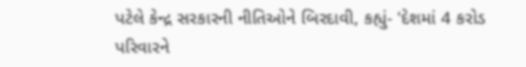પટેલે કેન્દ્ર સરકારની નીતિઓને બિરદાવી, કહ્યું- 'દેશમાં 4 કરોડ પરિવારને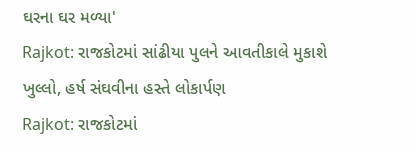ઘરના ઘર મળ્યા'
Rajkot: રાજકોટમાં સાંઢીયા પુલને આવતીકાલે મુકાશે ખુલ્લો, હર્ષ સંઘવીના હસ્તે લોકાર્પણ
Rajkot: રાજકોટમાં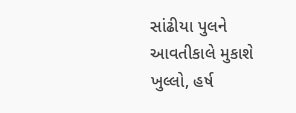સાંઢીયા પુલને આવતીકાલે મુકાશે ખુલ્લો, હર્ષ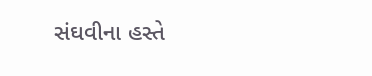સંઘવીના હસ્તે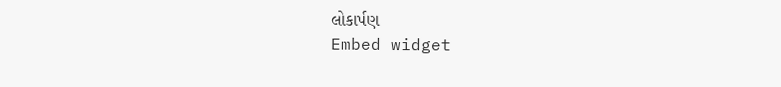લોકાર્પણ
Embed widget